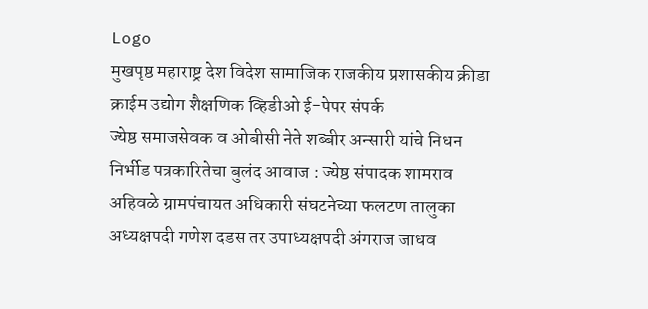Logo
मुखपृष्ठ महाराष्ट्र देश विदेश सामाजिक राजकीय प्रशासकीय क्रीडा क्राईम उद्योग शैक्षणिक व्हिडीओ ई-पेपर संपर्क
ज्येष्ठ समाजसेवक व ओबीसी नेते शब्बीर अन्सारी यांचे निधन निर्भीड पत्रकारितेचा बुलंद आवाज : ज्येष्ठ संपादक शामराव अहिवळे ग्रामपंचायत अधिकारी संघटनेच्या फलटण तालुका अध्यक्षपदी गणेश दडस तर उपाध्यक्षपदी अंगराज जाधव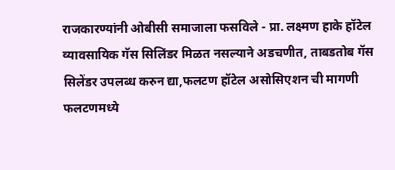राजकारण्यांनी ओबीसी समाजाला फसविले - प्रा. लक्ष्मण हाके हॉटेल व्यावसायिक गॅस सिलिंडर मिळत नसल्याने अडचणीत, ताबडतोब गॅस सिलेंडर उपलब्ध करुन द्या,फलटण हॉटेल असोसिएशन ची मागणी फलटणमध्ये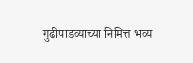गुढीपाडव्याच्या निमित्त भव्य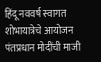हिंदू नववर्ष स्वागत शोभायात्रेचे आयोजन पंतप्रधान मोदींची माजी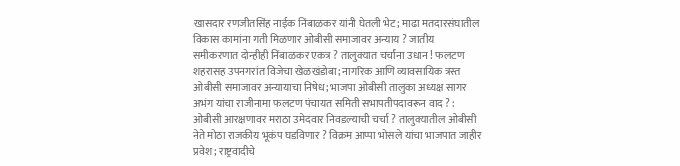खासदार रणजीतसिंह नाईक निंबाळकर यांनी घेतली भेट; माढा मतदारसंघातील विकास कामांना गती मिळणार ओबीसी समाजावर अन्याय ? जातीय समीकरणात दोन्हीही निंबाळकर एकत्र ? तालुक्यात चर्चांना उधान ! फलटण शहरासह उपनगरांत विजेचा खेळखंडोबा; नागरिक आणि व्यावसायिक त्रस्त ओबीसी समाजावर अन्यायाचा निषेध; भाजपा ओबीसी तालुका अध्यक्ष सागर अभंग यांचा राजीनामा फलटण पंचायत समिती सभापतीपदावरून वाद ? : ओबीसी आरक्षणावर मराठा उमेदवार निवडल्याची चर्चा ? तालुक्यातील ओबीसी नेते मोठा राजकीय भूकंप घडविणार ? विक्रम आप्पा भोसले यांचा भाजपात जाहीर प्रवेश; राष्ट्रवादीचे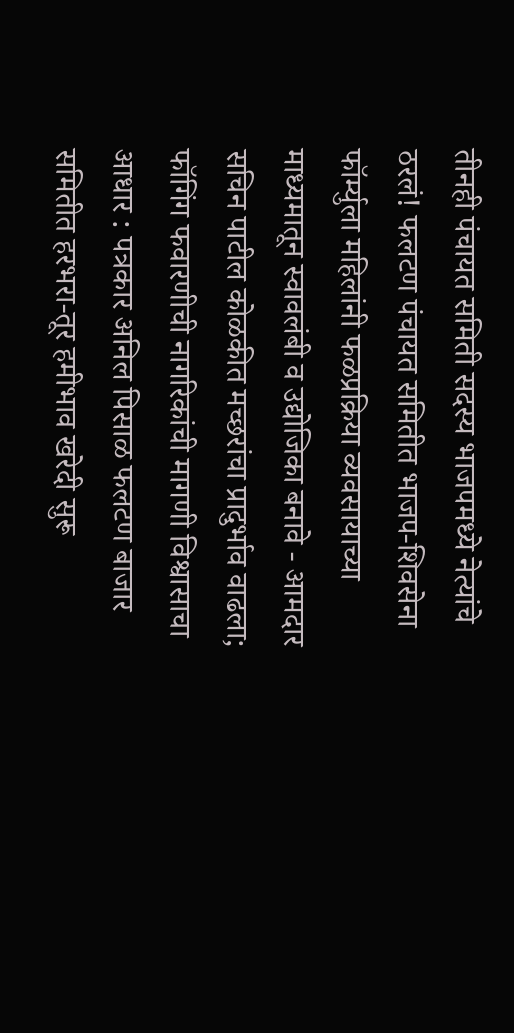तीनही पंचायत समिती सदस्य भाजपमध्ये नेत्यांचे ठरलं! फलटण पंचायत समितीत भाजप-शिवसेना फॉर्म्युला महिलांनी फळप्रक्रिया व्यवसायाच्या माध्यमातून स्वावलंबी व उद्योजिका बनावे - आमदार सचिन पाटील कोळकीत मच्छरांचा प्रादुर्भाव वाढला; फॉगिंग फवारणीची नागरिकांची मागणी विश्वासाचा आधार : पत्रकार अनिल पिसाळ फलटण बाजार समितीत हरभरा-तूर हमीभाव खरेदी सुरू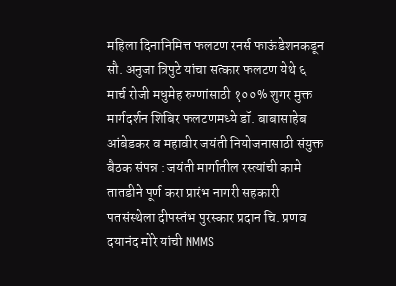महिला दिनानिमित्त फलटण रनर्स फाऊंडेशनकडून सौ. अनुजा त्रिपुटे यांचा सत्कार फलटण येथे ६ मार्च रोजी मधुमेह रुग्णांसाठी १००% शुगर मुक्त मार्गदर्शन शिबिर फलटणमध्ये डॉ. बाबासाहेब आंबेडकर व महावीर जयंती नियोजनासाठी संयुक्त बैठक संपन्न : जयंती मार्गातील रस्त्यांची कामे तातडीने पूर्ण करा प्रारंभ नागरी सहकारी पतसंस्थेला दीपस्तंभ पुरस्कार प्रदान चि. प्रणव दयानंद मोरे यांची NMMS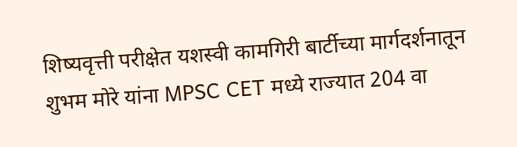शिष्यवृत्ती परीक्षेत यशस्वी कामगिरी बार्टीच्या मार्गदर्शनातून शुभम मोरे यांना MPSC CET मध्ये राज्यात 204 वा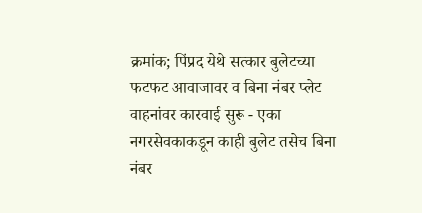क्रमांक; पिंप्रद येथे सत्कार बुलेटच्या फटफट आवाजावर व बिना नंबर प्लेट वाहनांवर कारवाई सुरू - एका नगरसेवकाकडून काही बुलेट तसेच बिना नंबर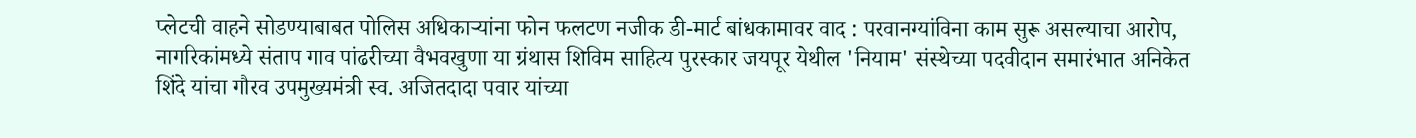प्लेटची वाहने सोडण्याबाबत पोलिस अधिकाऱ्यांना फोन फलटण नजीक डी-मार्ट बांधकामावर वाद : परवानग्यांविना काम सुरू असल्याचा आरोप, नागरिकांमध्ये संताप गाव पांढरीच्या वैभवखुणा या ग्रंथास शिविम साहित्य पुरस्कार जयपूर येथील 'नियाम' संस्थेच्या पदवीदान समारंभात अनिकेत शिंदे यांचा गौरव उपमुख्यमंत्री स्व. अजितदादा पवार यांच्या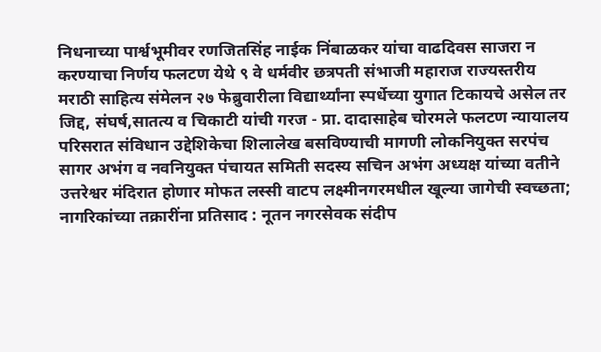निधनाच्या पार्श्वभूमीवर रणजितसिंह नाईक निंबाळकर यांचा वाढदिवस साजरा न करण्याचा निर्णय फलटण येथे ९ वे धर्मवीर छत्रपती संभाजी महाराज राज्यस्तरीय मराठी साहित्य संमेलन २७ फेब्रुवारीला विद्यार्थ्यांना स्पर्धेच्या युगात टिकायचे असेल तर जिद्द, संघर्ष,सातत्य व चिकाटी यांची गरज - प्रा. दादासाहेब चोरमले फलटण न्यायालय परिसरात संविधान उद्देशिकेचा शिलालेख बसविण्याची मागणी लोकनियुक्त सरपंच सागर अभंग व नवनियुक्त पंचायत समिती सदस्य सचिन अभंग अध्यक्ष यांच्या वतीने उत्तरेश्वर मंदिरात होणार मोफत लस्सी वाटप लक्ष्मीनगरमधील खूल्या जागेची स्वच्छता; नागरिकांच्या तक्रारींना प्रतिसाद : नूतन नगरसेवक संदीप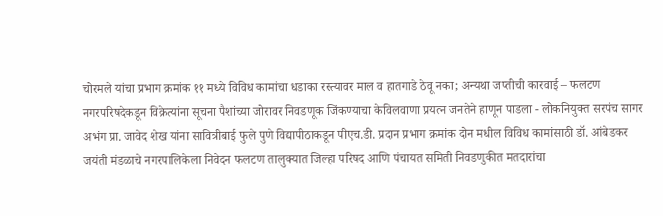चोरमले यांचा प्रभाग क्रमांक ११ मध्ये विविध कामांचा धडाका रस्त्यावर माल व हातगाडे ठेवू नका; अन्यथा जप्तीची कारवाई – फलटण नगरपरिषदेकडून विक्रेत्यांना सूचना पैशांच्या जोरावर निवडणूक जिंकण्याचा केविलवाणा प्रयत्न जनतेने हाणून पाडला - लोकनियुक्त सरपंच सागर अभंग प्रा. जावेद शेख यांना सावित्रीबाई फुले पुणे विद्यापीठाकडून पीएच.डी. प्रदान प्रभाग क्रमांक दोन मधील विविध कामांसाठी डॉ. आंबेडकर जयंती मंडळाचे नगरपालिकेला निवेदन फलटण तालुक्यात जिल्हा परिषद आणि पंचायत समिती निवडणुकीत मतदारांचा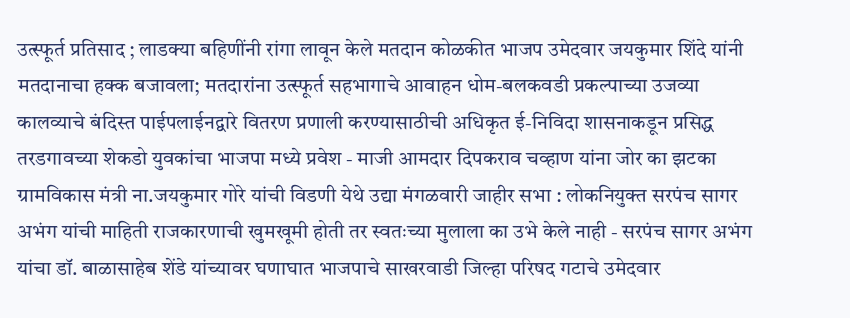उत्स्फूर्त प्रतिसाद ; लाडक्या बहिणींनी रांगा लावून केले मतदान कोळकीत भाजप उमेदवार जयकुमार शिंदे यांनी मतदानाचा हक्क बजावला; मतदारांना उत्स्फूर्त सहभागाचे आवाहन धोम-बलकवडी प्रकल्पाच्या उजव्या कालव्याचे बंदिस्त पाईपलाईनद्वारे वितरण प्रणाली करण्यासाठीची अधिकृत ई-निविदा शासनाकडून प्रसिद्ध तरडगावच्या शेकडो युवकांचा भाजपा मध्ये प्रवेश - माजी आमदार दिपकराव चव्हाण यांना जोर का झटका ग्रामविकास मंत्री ना.जयकुमार गोरे यांची विडणी येथे उद्या मंगळवारी जाहीर सभा : लोकनियुक्त सरपंच सागर अभंग यांची माहिती राजकारणाची खुमखूमी होती तर स्वतःच्या मुलाला का उभे केले नाही - सरपंच सागर अभंग यांचा डॉ. बाळासाहेब शेंडे यांच्यावर घणाघात भाजपाचे साखरवाडी जिल्हा परिषद गटाचे उमेदवार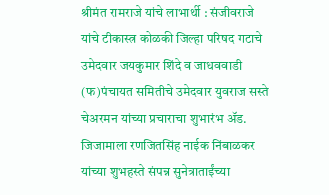श्रीमंत रामराजे यांचे लाभार्थी : संजीवराजे यांचे टीकास्त्र कोळकी जिल्हा परिषद गटाचे उमेदवार जयकुमार शिंदे व जाधववाडी (फ)पंचायत समितीचे उमेदवार युवराज सस्ते चेअरमन यांच्या प्रचाराचा शुभारंभ ॲड. जिजामाला रणजितसिंह नाईक निंबाळकर यांच्या शुभहस्ते संपन्न सुनेत्राताईंच्या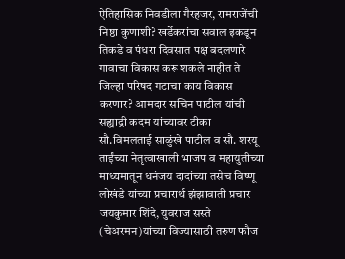ऐतिहासिक निवडीला गैरहजर, रामराजेंची निष्ठा कुणाशी? खर्डेकरांचा सवाल इकडून तिकडे व पंधरा दिवसात पक्ष बदलणारे गावाचा विकास करू शकले नाहीत ते जिल्हा परिषद गटाचा काय विकास करणार? आमदार सचिन पाटील यांची सह्याद्री कदम यांच्यावर टीका सौ.विमलताई साळुंखे पाटील व सौ. शरयू ताईंच्या नेतृत्वाखाली भाजप व महायुतीच्या माध्यमातून धनंजय दादांच्या तसेच विष्णू लोखंडे यांच्या प्रचारार्थ झंझावाती प्रचार जयकुमार शिंदे, युवराज सस्ते (चेअरमन)यांच्या विज्यासाठी तरुण फौज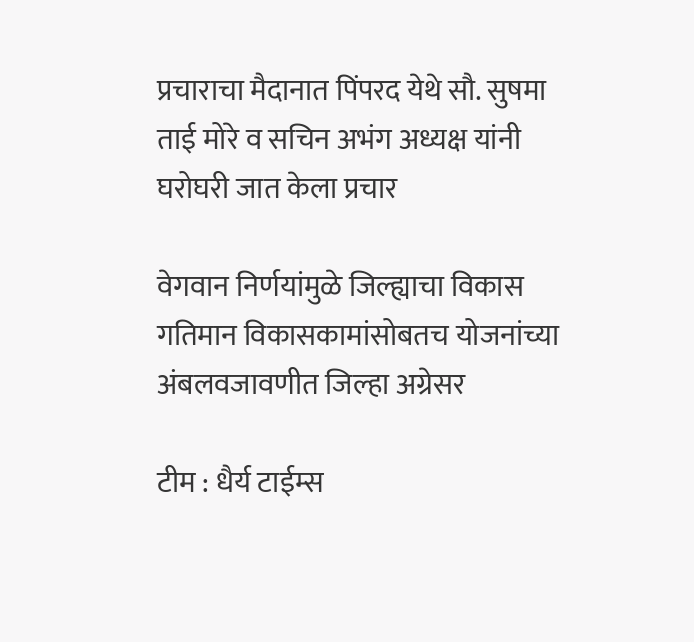प्रचाराचा मैदानात पिंपरद येथे सौ. सुषमा ताई मोरे व सचिन अभंग अध्यक्ष यांनी घरोघरी जात केला प्रचार

वेगवान निर्णयांमुळे जिल्ह्याचा विकास गतिमान विकासकामांसोबतच योजनांच्या अंबलवजावणीत जिल्हा अग्रेसर

टीम : धैर्य टाईम्स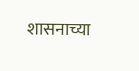शासनाच्या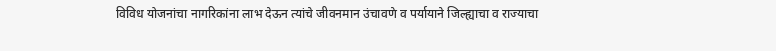विविध योजनांचा नागरिकांना लाभ देऊन त्यांचे जीवनमान उंचावणे व पर्यायाने जिल्ह्याचा व राज्याचा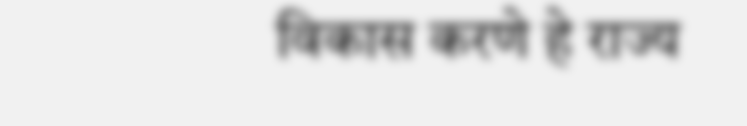विकास करणे हे राज्य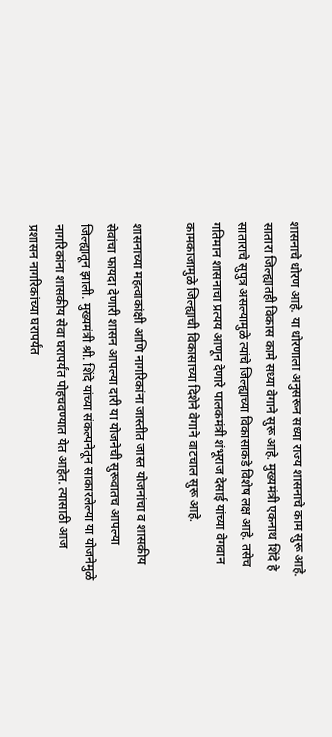शासनाचे धोरण आहे. या धोरणाला अनुसरून सध्या राज्य शासनाचे काम सुरू आहे. सातारा जिल्ह्यातही विकास कामे सध्या वेगाने सुरू आहे. मुख्यमंत्री एकनाथ शिंदे हे साताराचे सुपुत्र असल्यामुळे त्यांचे जिल्ह्याच्या विकासाकडे विशेष लक्ष आहे. तसेच गतिमान शासनाचा प्रत्यय आणून देणारे पालकमंत्री शंभूराज देसाई यांच्या वेगवान कामकाजामुळे जिल्ह्याची विकासाच्या दिशेने वेगाने वाटचाल सुरू आहे.

शासनाच्या महत्वाकांक्षी आणि नागरिकांना जास्तीत जास्त योजनांचा व शासकीय सेवांचा फायदा देणारी शासन आपल्या दारी या योजनेची सुरूवातच आपल्या जिल्ह्यातून झाली. मुख्यमंत्री श्री. शिंदे यांच्या संकल्पनेतून साकारलेल्या या योजनेमुळे नागरिकांना शासकीय सेवा घरापर्यंत पोहचवण्यात येत आहेत. त्यासाठी आज प्रशासन नागरिकांच्या घरापर्यंत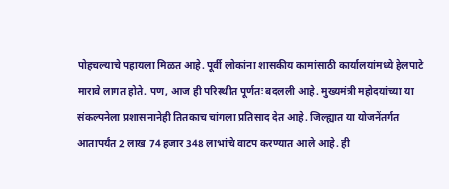पोहचल्याचे पहायला मिळत आहे. पूर्वी लोकांना शासकीय कामांसाठी कार्यालयांमध्ये हेलपाटे मारावे लागत होते. पण, आज ही परिस्थीत पूर्णतः बदलली आहे. मुख्यमंत्री महोदयांच्या या संकल्पनेला प्रशासनानेही तितकाच चांगला प्रतिसाद देत आहे. जिल्ह्यात या योजनेंतर्गत आतापर्यंत 2 लाख 74 हजार 348 लाभांचे वाटप करण्यात आले आहे. ही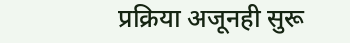प्रक्रिया अजूनही सुरू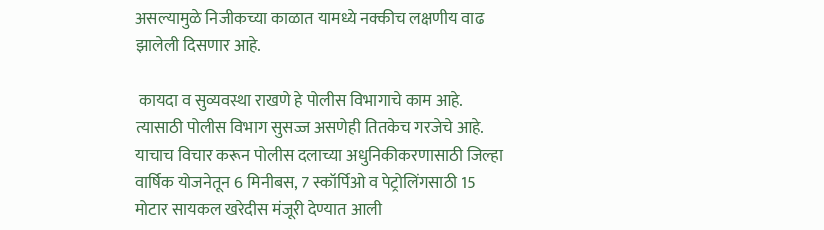असल्यामुळे निजीकच्या काळात यामध्ये नक्कीच लक्षणीय वाढ झालेली दिसणार आहे.

 कायदा व सुव्यवस्था राखणे हे पोलीस विभागाचे काम आहे. त्यासाठी पोलीस विभाग सुसज्ज असणेही तितकेच गरजेचे आहे. याचाच विचार करून पोलीस दलाच्या अधुनिकीकरणासाठी जिल्हा वार्षिक योजनेतून 6 मिनीबस, 7 स्कॉर्पिओ व पेट्रोलिंगसाठी 15 मोटार सायकल खरेदीस मंजूरी देण्यात आली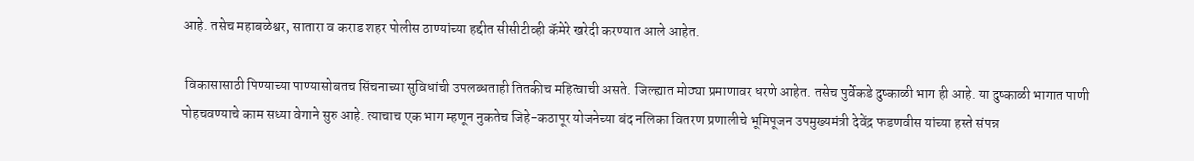आहे. तसेच महाबळेश्वर, सातारा व कराड शहर पोलीस ठाण्यांच्या हद्दीत सीसीटीव्ही कॅमेरे खरेदी करण्यात आले आहेत.

 विकासासाठी पिण्याच्या पाण्यासोबतच सिंचनाच्या सुविधांची उपलब्धताही तितकीच महित्वाची असते. जिल्ह्यात मोठ्या प्रमाणावर धरणे आहेत. तसेच पुर्वेकडे दुष्काळी भाग ही आहे. या दुष्काळी भागात पाणी पोहचवण्याचे काम सध्या वेगाने सुरु आहे. त्याचाच एक भाग म्हणून नुकतेच जिहे-कठापूर योजनेच्या बंद नलिका वितरण प्रणालीचे भूमिपूजन उपमुख्यमंत्री देवेंद्र फडणवीस यांच्या हस्ते संपन्न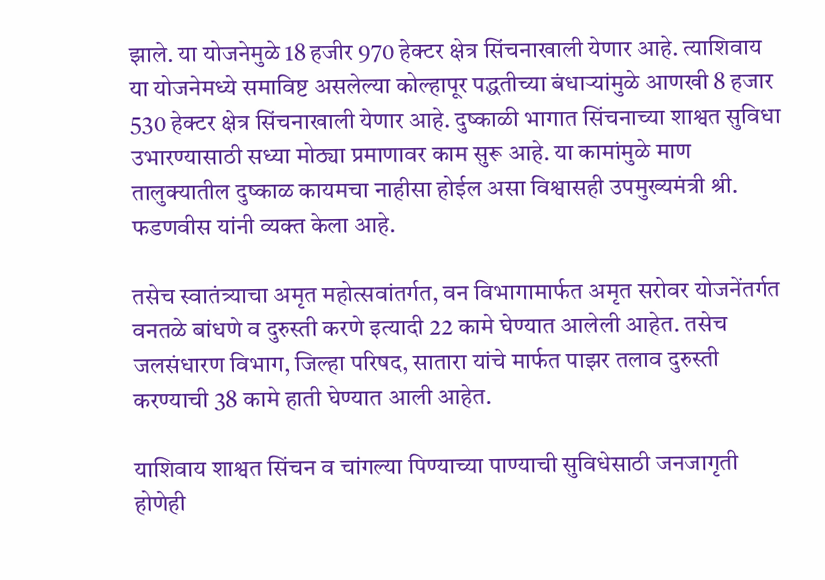झाले. या योजनेमुळे 18 हजीर 970 हेक्टर क्षेत्र सिंचनाखाली येणार आहे. त्याशिवाय या योजनेमध्ये समाविष्ट असलेल्या कोल्हापूर पद्धतीच्या बंधाऱ्यांमुळे आणखी 8 हजार 530 हेक्टर क्षेत्र सिंचनाखाली येणार आहे. दुष्काळी भागात सिंचनाच्या शाश्वत सुविधा उभारण्यासाठी सध्या मोठ्या प्रमाणावर काम सुरू आहे. या कामांमुळे माण तालुक्यातील दुष्काळ कायमचा नाहीसा होईल असा विश्वासही उपमुख्यमंत्री श्री. फडणवीस यांनी व्यक्त केला आहे.

तसेच स्वातंत्र्याचा अमृत महोत्सवांतर्गत, वन विभागामार्फत अमृत सरोवर योजनेंतर्गत वनतळे बांधणे व दुरुस्ती करणे इत्यादी 22 कामे घेण्यात आलेली आहेत. तसेच जलसंधारण विभाग, जिल्हा परिषद, सातारा यांचे मार्फत पाझर तलाव दुरुस्ती करण्याची 38 कामे हाती घेण्यात आली आहेत.

याशिवाय शाश्वत सिंचन व चांगल्या पिण्याच्या पाण्याची सुविधेसाठी जनजागृती होणेही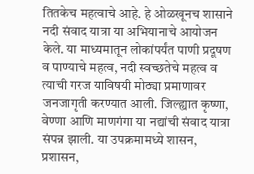तितकेच महत्वाचे आहे. हे ओळखूनच शासाने नदी संवाद यात्रा या अभियानाचे आयोजन केले. या माध्यमातून लोकांपर्यंत पाणी प्रदूषण व पाण्याचे महत्व, नदी स्वच्छतेचे महत्व व त्याची गरज याविषयी मोठ्या प्रमाणावर जनजागृती करण्यात आली. जिल्ह्यात कृष्णा, वेण्णा आणि माणगंगा या नद्यांची संवाद यात्रा संपन्न झाली. या उपक्रमामध्ये शासन, प्रशासन,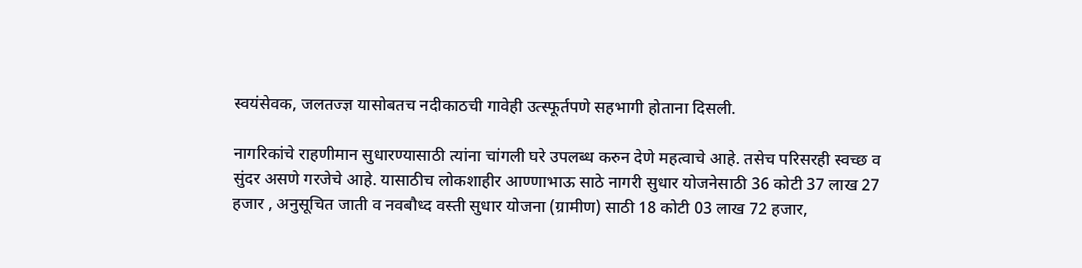स्वयंसेवक, जलतज्ज्ञ यासोबतच नदीकाठची गावेही उत्स्फूर्तपणे सहभागी होताना दिसली.

नागरिकांचे राहणीमान सुधारण्यासाठी त्यांना चांगली घरे उपलब्ध करुन देणे महत्वाचे आहे. तसेच परिसरही स्वच्छ व सुंदर असणे गरजेचे आहे. यासाठीच लोकशाहीर आण्णाभाऊ साठे नागरी सुधार योजनेसाठी 36 कोटी 37 लाख 27 हजार , अनुसूचित जाती व नवबौध्द वस्ती सुधार योजना (ग्रामीण) साठी 18 कोटी 03 लाख 72 हजार,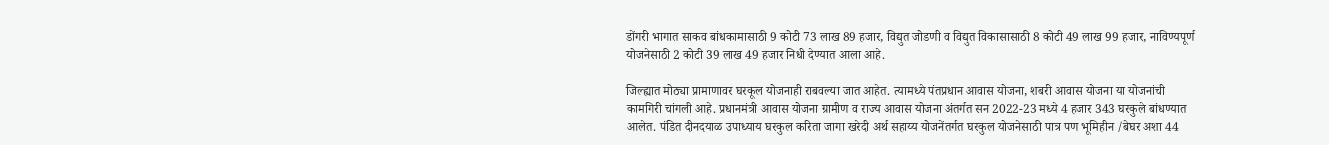डोंगरी भागात साकव बांधकामासाठी 9 कोटी 73 लाख 89 हजार, विद्युत जोडणी व विद्युत विकासासाठी 8 कोटी 49 लाख 99 हजार, नाविण्यपूर्ण योजनेसाठी 2 कोटी 39 लाख 49 हजार निधी देण्यात आला आहे.

जिल्ह्यात मोठ्या प्रामाणावर घरकूल योजनाही राबवल्या जात आहेत. त्यामध्ये पंतप्रधान आवास योजना, शबरी आवास योजना या योजनांची कामगिरी चांगली आहे. प्रधानमंत्री आवास योजना ग्रामीण व राज्य आवास योजना अंतर्गत सन 2022-23 मध्ये 4 हजार 343 घरकुले बांधण्यात आलेत. पंडित दीनदयाळ उपाध्याय घरकुल करिता जागा खरेदी अर्थ सहाय्य योजनेंतर्गत घरकुल योजनेसाठी पात्र पण भूमिहीन /बेघर अशा 44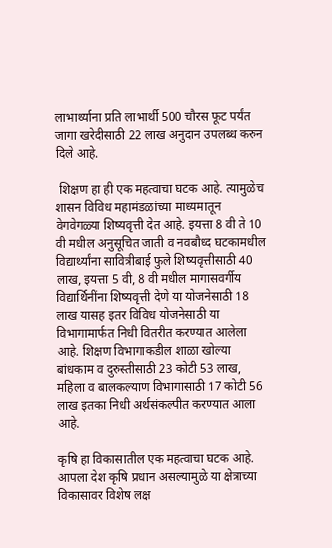लाभार्थ्याना प्रति लाभार्थी 500 चौरस फूट पर्यंत जागा खरेदीसाठी 22 लाख अनुदान उपलब्ध करुन दिले आहे.

 शिक्षण हा ही एक महत्वाचा घटक आहे. त्यामुळेच शासन विविध महामंडळांच्या माध्यमातून वेगवेगळ्या शिष्यवृत्ती देत आहे. इयत्ता 8 वी ते 10 वी मधील अनुसूचित जाती व नवबौध्द घटकामधील विद्यार्थ्यांना सावित्रीबाई फुले शिष्यवृत्तीसाठी 40 लाख, इयत्ता 5 वी, 8 वी मधील मागासवर्गीय विद्यार्थिनींना शिष्यवृत्ती देणे या योजनेसाठी 18 लाख यासह इतर विविध योजनेसाठी या विभागामार्फत निधी वितरीत करण्यात आलेला आहे. शिक्षण विभागाकडील शाळा खोल्या बांधकाम व दुरुस्तीसाठी 23 कोटी 53 लाख, महिला व बालकल्याण विभागासाठी 17 कोटी 56 लाख इतका निधी अर्थसंकल्पीत करण्यात आला आहे.

कृषि हा विकासातील एक महत्वाचा घटक आहे. आपला देश कृषि प्रधान असल्यामुळे या क्षेत्राच्या विकासावर विशेष लक्ष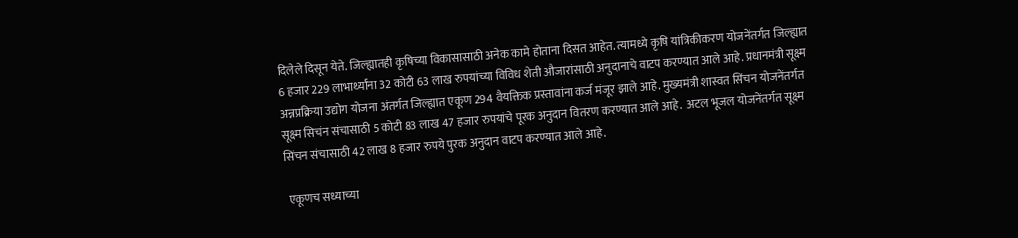दिलेले दिसून येते. जिल्ह्यातही कृषिच्या विकासासाठी अनेक कामे होताना दिसत आहेत. त्यामध्ये कृषि यांत्रिकीकरण योजनेंतर्गत जिल्ह्यात 6 हजार 229 लाभार्थ्यांना 32 कोटी 63 लाख रुपयांच्या विविध शेती औजारांसाठी अनुदानाचे वाटप करण्यात आले आहे. प्रधानमंत्री सूक्ष्म अन्नप्रक्रिया उद्योग योजना अंतर्गत जिल्ह्यात एकूण 294 वैयक्तिक प्रस्तावांना कर्ज मंजूर झाले आहे. मुख्यमंत्री शास्वत सिंचन योजनेंतर्गत सूक्ष्म सिचंन संचासाठी 5 कोटी 83 लाख 47 हजार रुपयांचे पूरक अनुदान वितरण करण्यात आले आहे.  अटल भूजल योजनेंतर्गत सूक्ष्म सिंचन संचासाठी 42 लाख 8 हजार रुपये पुरक अनुदान वाटप करण्यात आले आहे.

 एकूणच सध्याच्या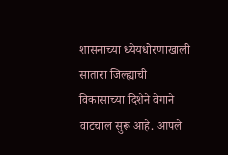शासनाच्या ध्येयधोरणाखाली सातारा जिल्ह्याची विकासाच्या दिशेने वेगाने वाटचाल सुरू आहे. आपले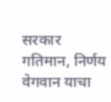सरकार गतिमान, निर्णय वेगवान याचा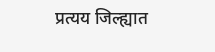प्रत्यय जिल्ह्यात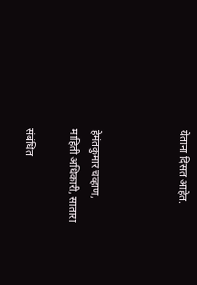येताना दिसत आहेत.



हेमंतकुमार चव्हाण,
माहिती अधिकारी, सातारा

संबंधित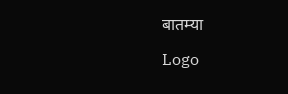बातम्या

Logo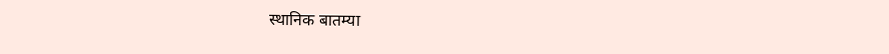स्थानिक बातम्या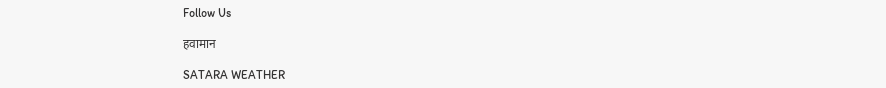Follow Us

हवामान

SATARA WEATHER